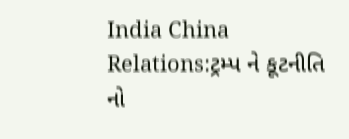India China Relations:ટ્રમ્પ ને કૂટનીતિ નો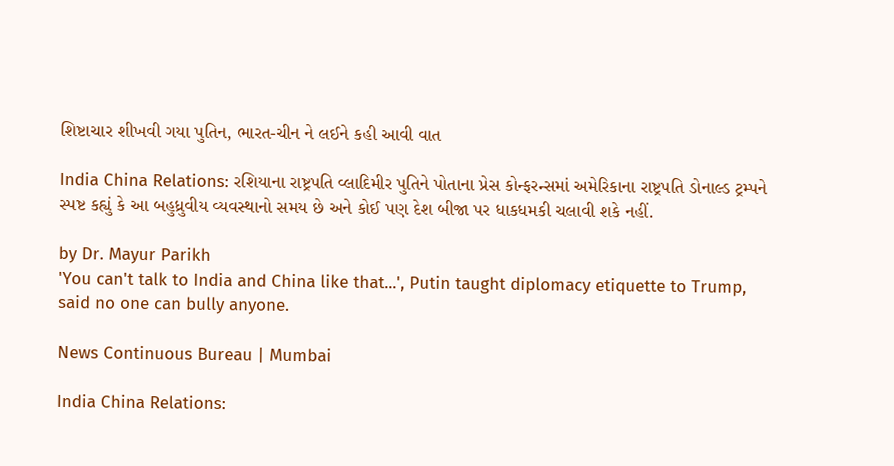શિષ્ટાચાર શીખવી ગયા પુતિન, ભારત-ચીન ને લઈને કહી આવી વાત

India China Relations: રશિયાના રાષ્ટ્રપતિ વ્લાદિમીર પુતિને પોતાના પ્રેસ કોન્ફરન્સમાં અમેરિકાના રાષ્ટ્રપતિ ડોનાલ્ડ ટ્રમ્પને સ્પષ્ટ કહ્યું કે આ બહુધ્રુવીય વ્યવસ્થાનો સમય છે અને કોઈ પણ દેશ બીજા પર ધાકધમકી ચલાવી શકે નહીં.

by Dr. Mayur Parikh
'You can't talk to India and China like that...', Putin taught diplomacy etiquette to Trump, said no one can bully anyone.

News Continuous Bureau | Mumbai

India China Relations: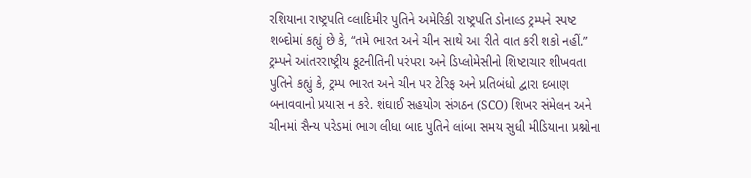રશિયાના રાષ્ટ્રપતિ વ્લાદિમીર પુતિને અમેરિકી રાષ્ટ્રપતિ ડોનાલ્ડ ટ્રમ્પને સ્પષ્ટ શબ્દોમાં કહ્યું છે કે, “તમે ભારત અને ચીન સાથે આ રીતે વાત કરી શકો નહીં.” ટ્રમ્પને આંતરરાષ્ટ્રીય કૂટનીતિની પરંપરા અને ડિપ્લોમેસીનો શિષ્ટાચાર શીખવતા પુતિને કહ્યું કે, ટ્રમ્પ ભારત અને ચીન પર ટેરિફ અને પ્રતિબંધો દ્વારા દબાણ બનાવવાનો પ્રયાસ ન કરે. શંઘાઈ સહયોગ સંગઠન (SCO) શિખર સંમેલન અને ચીનમાં સૈન્ય પરેડમાં ભાગ લીધા બાદ પુતિને લાંબા સમય સુધી મીડિયાના પ્રશ્નોના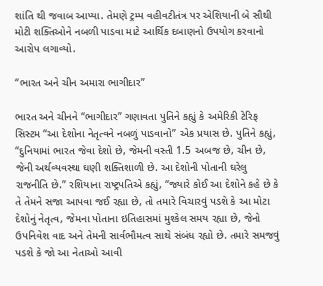શાંતિ થી જવાબ આપ્યા. તેમણે ટ્રમ્પ વહીવટીતંત્ર પર એશિયાની બે સૌથી મોટી શક્તિઓને નબળી પાડવા માટે આર્થિક દબાણનો ઉપયોગ કરવાનો આરોપ લગાવ્યો.

“ભારત અને ચીન અમારા ભાગીદાર”

ભારત અને ચીનને “ભાગીદાર” ગણાવતા પુતિને કહ્યું કે અમેરિકી ટેરિફ સિસ્ટમ “આ દેશોના નેતૃત્વને નબળું પાડવાનો” એક પ્રયાસ છે. પુતિને કહ્યું, “દુનિયામાં ભારત જેવા દેશો છે, જેમની વસ્તી 1.5 અબજ છે, ચીન છે, જેની અર્થવ્યવસ્થા ઘણી શક્તિશાળી છે. આ દેશોની પોતાની ઘરેલુ રાજનીતિ છે.” રશિયાના રાષ્ટ્રપતિએ કહ્યું, “જ્યારે કોઈ આ દેશોને કહે છે કે તે તેમને સજા આપવા જઈ રહ્યા છે, તો તમારે વિચારવું પડશે કે આ મોટા દેશોનું નેતૃત્વ, જેમના પોતાના ઇતિહાસમાં મુશ્કેલ સમય રહ્યા છે, જેનો ઉપનિવેશ વાદ અને તેમની સાર્વભૌમત્વ સાથે સંબંધ રહ્યો છે. તમારે સમજવું પડશે કે જો આ નેતાઓ આવી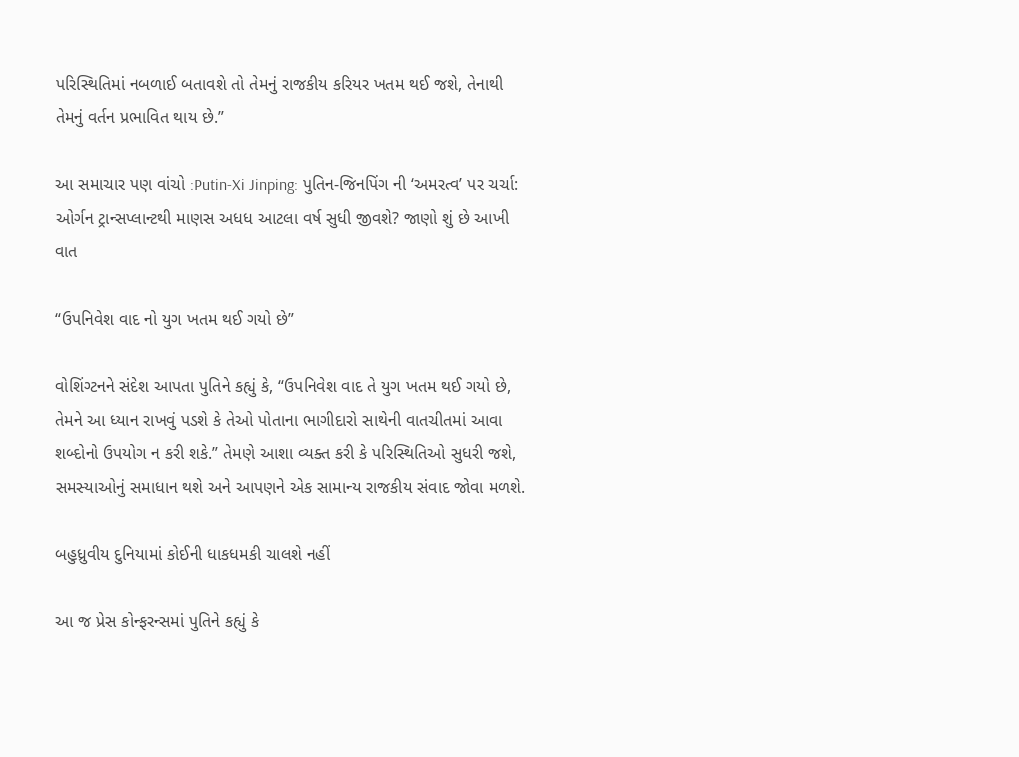પરિસ્થિતિમાં નબળાઈ બતાવશે તો તેમનું રાજકીય કરિયર ખતમ થઈ જશે, તેનાથી તેમનું વર્તન પ્રભાવિત થાય છે.”

આ સમાચાર પણ વાંચો :Putin-Xi Jinping: પુતિન-જિનપિંગ ની ‘અમરત્વ’ પર ચર્ચા: ઓર્ગન ટ્રાન્સપ્લાન્ટથી માણસ અધધ આટલા વર્ષ સુધી જીવશે? જાણો શું છે આખી વાત

“ઉપનિવેશ વાદ નો યુગ ખતમ થઈ ગયો છે”

વોશિંગ્ટનને સંદેશ આપતા પુતિને કહ્યું કે, “ઉપનિવેશ વાદ તે યુગ ખતમ થઈ ગયો છે, તેમને આ ધ્યાન રાખવું પડશે કે તેઓ પોતાના ભાગીદારો સાથેની વાતચીતમાં આવા શબ્દોનો ઉપયોગ ન કરી શકે.” તેમણે આશા વ્યક્ત કરી કે પરિસ્થિતિઓ સુધરી જશે, સમસ્યાઓનું સમાધાન થશે અને આપણને એક સામાન્ય રાજકીય સંવાદ જોવા મળશે.

બહુધ્રુવીય દુનિયામાં કોઈની ધાકધમકી ચાલશે નહીં

આ જ પ્રેસ કોન્ફરન્સમાં પુતિને કહ્યું કે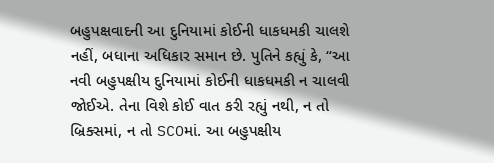બહુપક્ષવાદની આ દુનિયામાં કોઈની ધાકધમકી ચાલશે નહીં, બધાના અધિકાર સમાન છે. પુતિને કહ્યું કે, “આ નવી બહુપક્ષીય દુનિયામાં કોઈની ધાકધમકી ન ચાલવી જોઈએ. તેના વિશે કોઈ વાત કરી રહ્યું નથી, ન તો બ્રિક્સમાં, ન તો SCOમાં. આ બહુપક્ષીય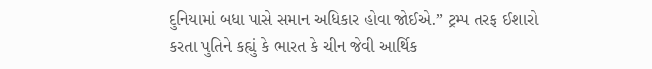દુનિયામાં બધા પાસે સમાન અધિકાર હોવા જોઈએ.” ટ્રમ્પ તરફ ઈશારો કરતા પુતિને કહ્યું કે ભારત કે ચીન જેવી આર્થિક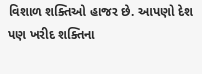વિશાળ શક્તિઓ હાજર છે. આપણો દેશ પણ ખરીદ શક્તિના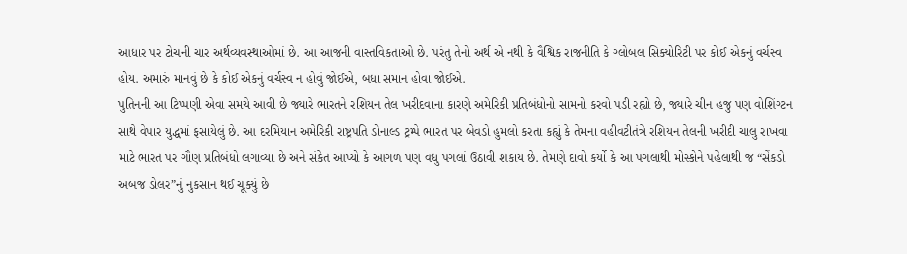આધાર પર ટોચની ચાર અર્થવ્યવસ્થાઓમાં છે. આ આજની વાસ્તવિકતાઓ છે. પરંતુ તેનો અર્થ એ નથી કે વૈશ્વિક રાજનીતિ કે ગ્લોબલ સિક્યોરિટી પર કોઈ એકનું વર્ચસ્વ હોય. અમારું માનવું છે કે કોઈ એકનું વર્ચસ્વ ન હોવું જોઈએ, બધા સમાન હોવા જોઈએ.
પુતિનની આ ટિપ્પણી એવા સમયે આવી છે જ્યારે ભારતને રશિયન તેલ ખરીદવાના કારણે અમેરિકી પ્રતિબંધોનો સામનો કરવો પડી રહ્યો છે, જ્યારે ચીન હજુ પણ વોશિંગ્ટન સાથે વેપાર યુદ્ધમાં ફસાયેલું છે. આ દરમિયાન અમેરિકી રાષ્ટ્રપતિ ડોનાલ્ડ ટ્રમ્પે ભારત પર બેવડો હુમલો કરતા કહ્યું કે તેમના વહીવટીતંત્રે રશિયન તેલની ખરીદી ચાલુ રાખવા માટે ભારત પર ગૌણ પ્રતિબંધો લગાવ્યા છે અને સંકેત આપ્યો કે આગળ પણ વધુ પગલાં ઉઠાવી શકાય છે. તેમણે દાવો કર્યો કે આ પગલાથી મોસ્કોને પહેલાથી જ “સેંકડો અબજ ડોલર”નું નુકસાન થઈ ચૂક્યું છે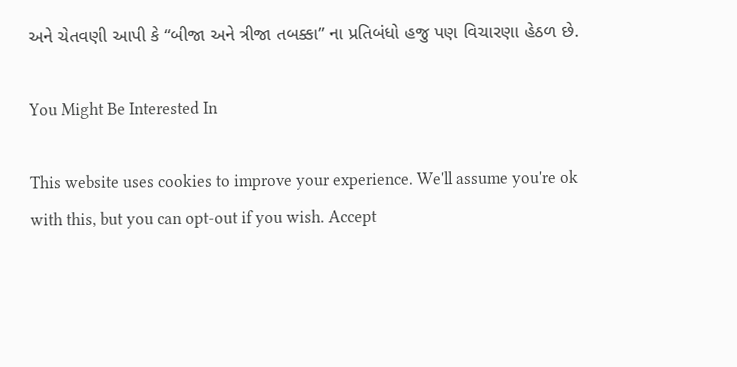અને ચેતવણી આપી કે “બીજા અને ત્રીજા તબક્કા” ના પ્રતિબંધો હજુ પણ વિચારણા હેઠળ છે.

You Might Be Interested In

This website uses cookies to improve your experience. We'll assume you're ok with this, but you can opt-out if you wish. Accept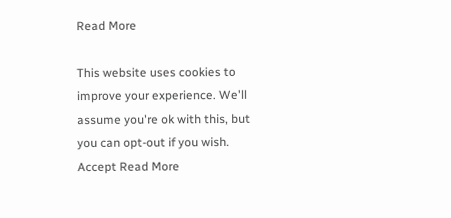Read More

This website uses cookies to improve your experience. We'll assume you're ok with this, but you can opt-out if you wish. Accept Read More